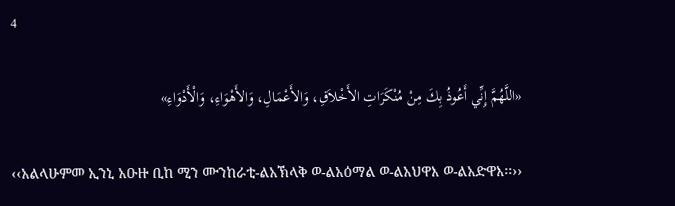4

«اللَّهُمَّ إِنِّي أَعُوذُ بِكَ مِنْ مُنْكَرَاتِ الأَخْلاَقِ، وَالأَعْمَالِ، وَالأَهْوَاءِ، وَالْأَدْوَاءِ»

‹‹አልላሁምመ ኢንኒ አዑዙ ቢከ ሚን ሙንከራቲ-ልአኽላቅ ወ-ልአዕማል ወ-ልአህዋእ ወ-ልአድዋእ፡፡››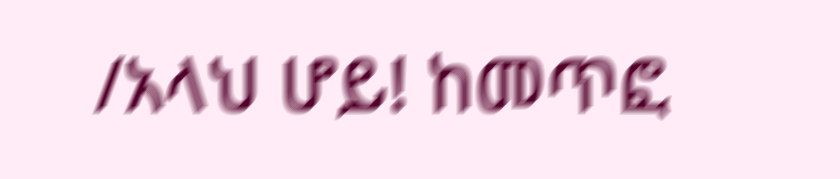/አላህ ሆይ! ከመጥፎ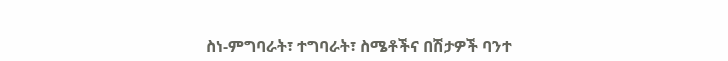ስነ-ምግባራት፣ ተግባራት፣ ስሜቶችና በሽታዎች ባንተ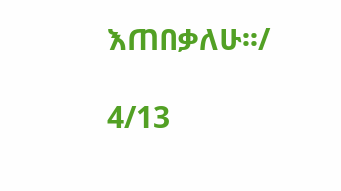እጠበቃለሁ፡፡/

4/13